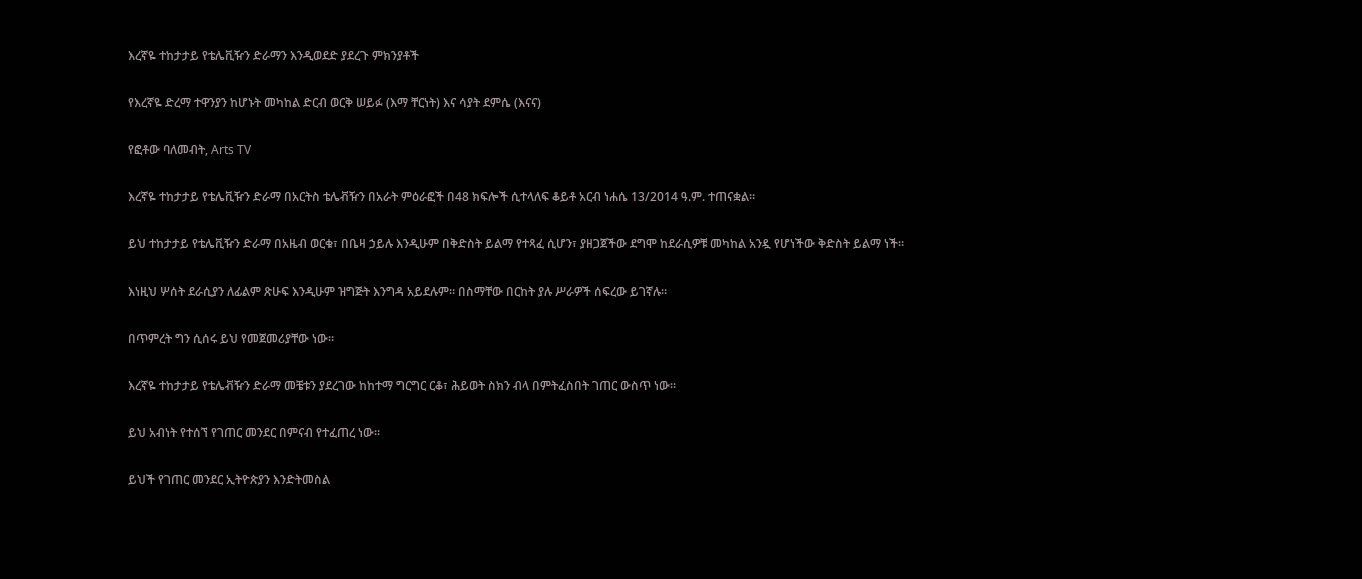እረኛዬ ተከታታይ የቴሌቪዥን ድራማን እንዲወደድ ያደረጉ ምክንያቶች

የእረኛዬ ድረማ ተዋንያን ከሆኑት መካከል ድርብ ወርቅ ሠይፉ (እማ ቸርነት) እና ሳያት ደምሴ (እናና)

የፎቶው ባለመብት, Arts TV

እረኛዬ ተከታታይ የቴሌቪዥን ድራማ በአርትስ ቴሌቭዥን በአራት ምዕራፎች በ48 ክፍሎች ሲተላለፍ ቆይቶ አርብ ነሐሴ 13/2014 ዓ.ም. ተጠናቋል።

ይህ ተከታታይ የቴሌቪዥን ድራማ በአዜብ ወርቁ፣ በቤዛ ኃይሉ እንዲሁም በቅድስት ይልማ የተጻፈ ሲሆን፣ ያዘጋጀችው ደግሞ ከደራሲዎቹ መካከል አንዷ የሆነችው ቅድስት ይልማ ነች።

እነዚህ ሦሰት ደራሲያን ለፊልም ጽሁፍ እንዲሁም ዝግጅት እንግዳ አይደሉም። በስማቸው በርከት ያሉ ሥራዎች ሰፍረው ይገኛሉ።

በጥምረት ግን ሲሰሩ ይህ የመጀመሪያቸው ነው።

እረኛዬ ተከታታይ የቴሌቭዥን ድራማ መቼቱን ያደረገው ከከተማ ግርግር ርቆ፣ ሕይወት ስክን ብላ በምትፈስበት ገጠር ውስጥ ነው።

ይህ አብነት የተሰኘ የገጠር መንደር በምናብ የተፈጠረ ነው።

ይህች የገጠር መንደር ኢትዮጵያን እንድትመስል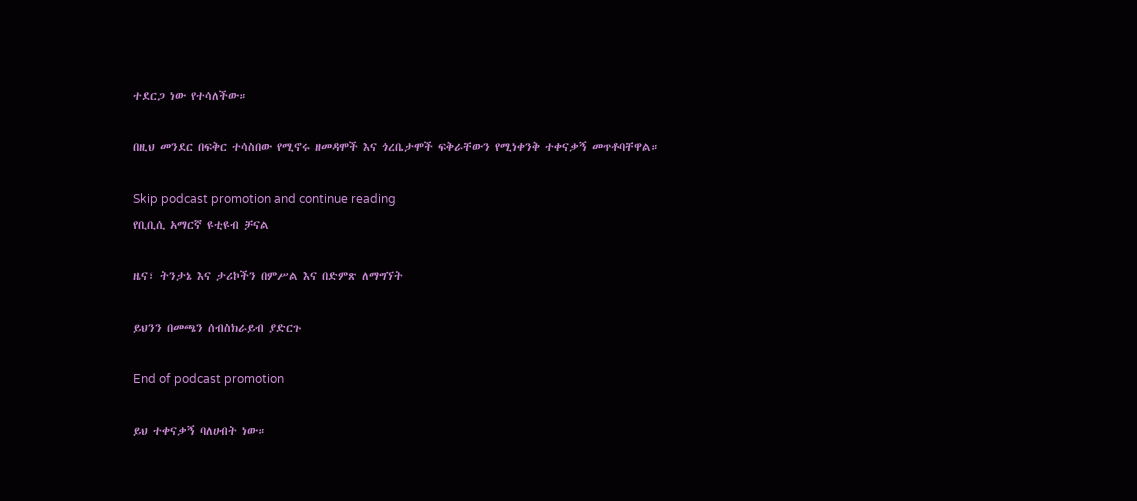ተደርጋ ነው የተሳለችው።

በዚህ መንደር በፍቅር ተሳስበው የሚኖሩ ዘመዳሞች እና ጎረቤታሞች ፍቅራቸውን የሚነቀንቅ ተቀናቃኝ መጥቶባቸዋል።

Skip podcast promotion and continue reading
የቢቢሲ አማርኛ ዩቲዩብ ቻናል

ዜና፣ ትንታኔ እና ታሪኮችን በምሥል እና በድምጽ ለማግኘት

ይህንን በመጫን ሰብስክራይብ ያድርጉ

End of podcast promotion

ይህ ተቀናቃኝ ባለሀብት ነው።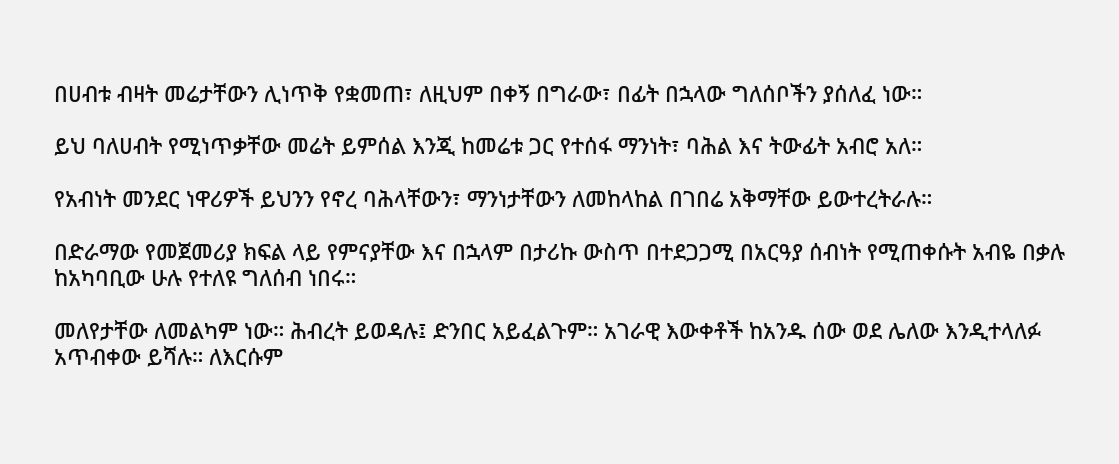በሀብቱ ብዛት መሬታቸውን ሊነጥቅ የቋመጠ፣ ለዚህም በቀኝ በግራው፣ በፊት በኋላው ግለሰቦችን ያሰለፈ ነው።

ይህ ባለሀብት የሚነጥቃቸው መሬት ይምሰል እንጂ ከመሬቱ ጋር የተሰፋ ማንነት፣ ባሕል እና ትውፊት አብሮ አለ።

የአብነት መንደር ነዋሪዎች ይህንን የኖረ ባሕላቸውን፣ ማንነታቸውን ለመከላከል በገበሬ አቅማቸው ይውተረትራሉ።

በድራማው የመጀመሪያ ክፍል ላይ የምናያቸው እና በኋላም በታሪኩ ውስጥ በተደጋጋሚ በአርዓያ ሰብነት የሚጠቀሱት አብዬ በቃሉ ከአካባቢው ሁሉ የተለዩ ግለሰብ ነበሩ።

መለየታቸው ለመልካም ነው። ሕብረት ይወዳሉ፤ ድንበር አይፈልጉም። አገራዊ እውቀቶች ከአንዱ ሰው ወደ ሌለው እንዲተላለፉ አጥብቀው ይሻሉ። ለእርሱም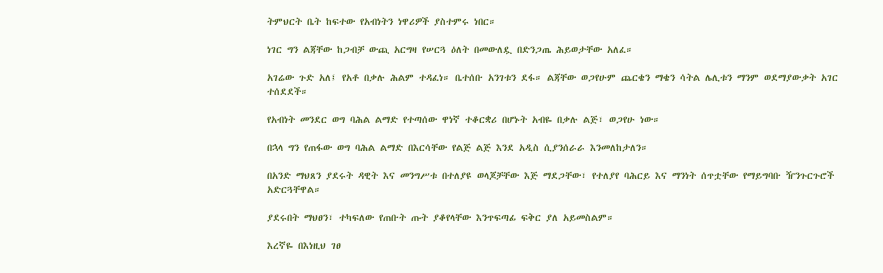ትምህርት ቤት ከፍተው የአብነትን ነዋሪዎች ያስተምሩ ነበር።

ነገር ግን ልጃቸው ከጋብቻ ውጪ አርግዛ የሠርጓ ዕለት በመውለዷ በድንጋጤ ሕይወታቸው አለፈ።

አገሬው ጉድ አለ፤ የአቶ በቃሉ ሕልም ተዳፈነ። ቤተሰቡ አንገቱን ደፋ። ልጃቸው ወጋየሁም ጨርቄን ማቄን ሳትል ሌሊቱን ማንም ወደማያውቃት አገር ተሰደደች።

የአብነት መንደር ወግ ባሕል ልማድ የተጣሰው ዋነኛ ተቆርቋሪ በሆኑት አብዬ በቃሉ ልጅ፣ ወጋየሁ ነው።

በኋላ ግን የጠፋው ወግ ባሕል ልማድ በእርሳቸው የልጅ ልጅ እንደ አዲስ ሲያንሰራራ እንመለከታለን።

በአንድ ማህጸን ያደሩት ዳዊት እና መንግሥቱ በተለያዩ ወላጆቻቸው እጅ ማደጋቸው፣ የተለያየ ባሕርይ እና ማንነት ሰጥቷቸው የማይግባቡ ዥንጉርጉሮች አድርጓቸዋል።

ያደሩበት ማህፀን፣ ተካፍለው የጠቡት ጡት ያቆየላቸው እንጥፍጣፊ ፍቅር ያለ አይመስልም።

እረኛዬ በእነዚህ ገፀ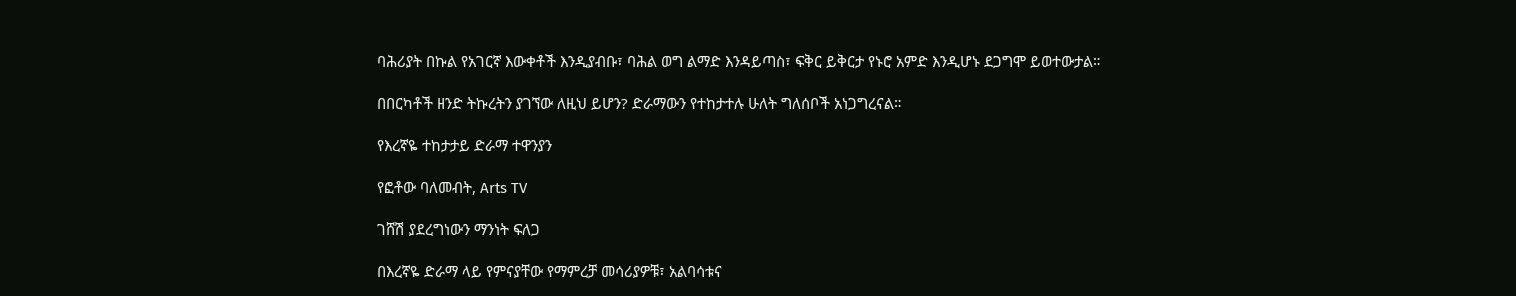ባሕሪያት በኩል የአገርኛ እውቀቶች እንዲያብቡ፣ ባሕል ወግ ልማድ እንዳይጣስ፣ ፍቅር ይቅርታ የኑሮ አምድ እንዲሆኑ ደጋግሞ ይወተውታል።

በበርካቶች ዘንድ ትኩረትን ያገኘው ለዚህ ይሆን? ድራማውን የተከታተሉ ሁለት ግለሰቦች አነጋግረናል።

የእረኛዬ ተከታታይ ድራማ ተዋንያን

የፎቶው ባለመብት, Arts TV

ገሸሽ ያደረግነውን ማንነት ፍለጋ

በእረኛዬ ድራማ ላይ የምናያቸው የማምረቻ መሳሪያዎቹ፣ አልባሳቱና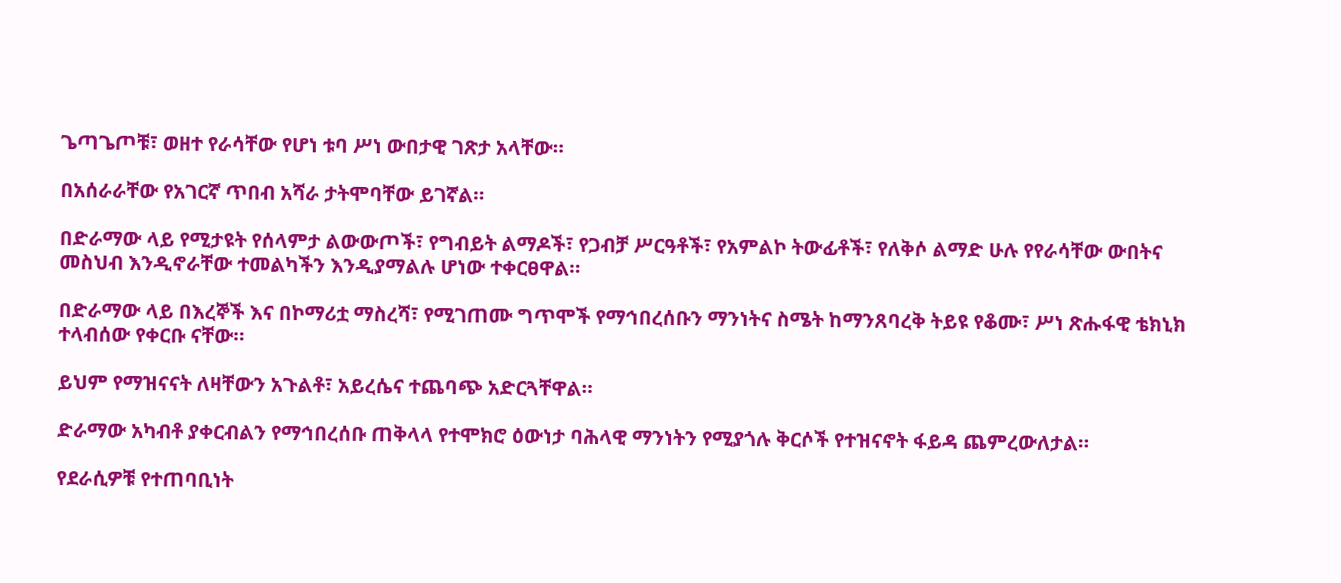ጌጣጌጦቹ፣ ወዘተ የራሳቸው የሆነ ቱባ ሥነ ውበታዊ ገጽታ አላቸው።

በአሰራራቸው የአገርኛ ጥበብ አሻራ ታትሞባቸው ይገኛል።

በድራማው ላይ የሚታዩት የሰላምታ ልውውጦች፣ የግብይት ልማዶች፣ የጋብቻ ሥርዓቶች፣ የአምልኮ ትውፊቶች፣ የለቅሶ ልማድ ሁሉ የየራሳቸው ውበትና መስህብ እንዲኖራቸው ተመልካችን እንዲያማልሉ ሆነው ተቀርፀዋል።

በድራማው ላይ በእረኞች እና በኮማሪቷ ማስረሻ፣ የሚገጠሙ ግጥሞች የማኅበረሰቡን ማንነትና ስሜት ከማንጸባረቅ ትይዩ የቆሙ፣ ሥነ ጽሑፋዊ ቴክኒክ ተላብሰው የቀርቡ ናቸው።

ይህም የማዝናናት ለዛቸውን አጉልቶ፣ አይረሴና ተጨባጭ አድርጓቸዋል።

ድራማው አካብቶ ያቀርብልን የማኅበረሰቡ ጠቅላላ የተሞክሮ ዕውነታ ባሕላዊ ማንነትን የሚያጎሉ ቅርሶች የተዝናኖት ፋይዳ ጨምረውለታል።

የደራሲዎቹ የተጠባቢነት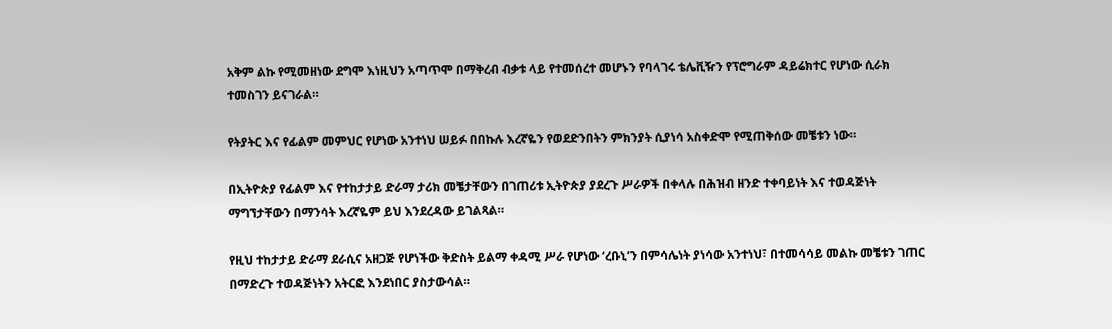አቅም ልኩ የሚመዘነው ደግሞ እነዚህን አጣጥሞ በማቅረብ ብቃቱ ላይ የተመሰረተ መሆኑን የባላገሩ ቴሌቪዥን የፕሮግራም ዳይሬክተር የሆነው ሲራክ ተመስገን ይናገራል።

የትያትር እና የፊልም መምህር የሆነው አንተነህ ሠይፉ በበኩሉ እረኛዬን የወደድንበትን ምክንያት ሲያነሳ አስቀድሞ የሚጠቅሰው መቼቱን ነው።

በኢትዮጵያ የፊልም እና የተከታታይ ድራማ ታሪክ መቼታቸውን በገጠሪቱ ኢትዮጵያ ያደረጉ ሥራዎች በቀላሉ በሕዝብ ዘንድ ተቀባይነት እና ተወዳጅነት ማግኘታቸውን በማንሳት እረኛዬም ይህ እንደረዳው ይገልጻል።

የዚህ ተከታታይ ድራማ ደራሲና አዘጋጅ የሆነችው ቅድስት ይልማ ቀዳሚ ሥራ የሆነው ‘ረቡኒ’ን በምሳሌነት ያነሳው አንተነህ፣ በተመሳሳይ መልኩ መቼቱን ገጠር በማድረጉ ተወዳጅነትን አትርፎ እንደነበር ያስታውሳል።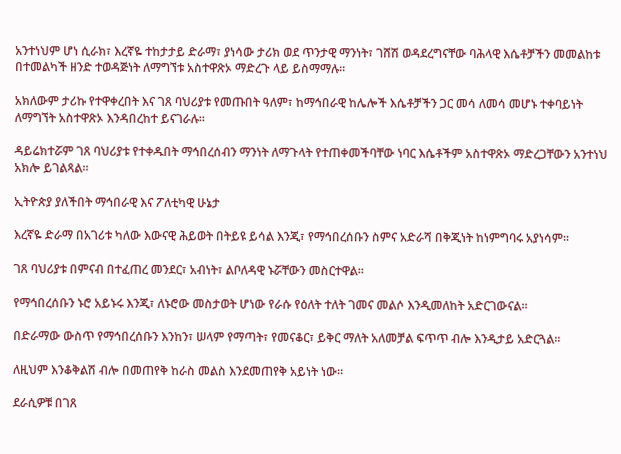አንተነህም ሆነ ሲራክ፣ እረኛዬ ተከታታይ ድራማ፣ ያነሳው ታሪክ ወደ ጥንታዊ ማንነት፣ ገሸሽ ወዳደረግናቸው ባሕላዊ እሴቶቻችን መመልከቱ በተመልካች ዘንድ ተወዳጅነት ለማግኘቱ አስተዋጽኦ ማድረጉ ላይ ይስማማሉ።

አክለውም ታሪኩ የተዋቀረበት እና ገጸ ባህሪያቱ የመጡበት ዓለም፣ ከማኅበራዊ ከሌሎች እሴቶቻችን ጋር መሳ ለመሳ መሆኑ ተቀባይነት ለማግኘት አስተዋጽኦ እንዳበረከተ ይናገራሉ።

ዳይሬክተሯም ገጸ ባህሪያቱ የተቀዱበት ማኅበረሰብን ማንነት ለማጉላት የተጠቀመችባቸው ነባር እሴቶችም አስተዋጽኦ ማድረጋቸውን አንተነህ አክሎ ይገልጻል።

ኢትዮጵያ ያለችበት ማኅበራዊ እና ፖለቲካዊ ሁኔታ

እረኛዬ ድራማ በአገሪቱ ካለው እውናዊ ሕይወት በትይዩ ይሳል እንጂ፣ የማኅበረሰቡን ስምና አድራሻ በቅጂነት ከነምግባሩ አያነሳም።

ገጸ ባህሪያቱ በምናብ በተፈጠረ መንደር፣ አብነት፣ ልቦለዳዊ ኑሯቸውን መስርተዋል።

የማኅበረሰቡን ኑሮ አይኑሩ እንጂ፣ ለኑሮው መስታወት ሆነው የራሱ የዕለት ተለት ገመና መልሶ እንዲመለከት አድርገውናል።

በድራማው ውስጥ የማኅበረሰቡን እንከን፣ ሠላም የማጣት፣ የመናቆር፣ ይቅር ማለት አለመቻል ፍጥጥ ብሎ እንዲታይ አድርጓል።

ለዚህም እንቆቅልሽ ብሎ በመጠየቅ ከራስ መልስ እንደመጠየቅ አይነት ነው።

ደራሲዎቹ በገጸ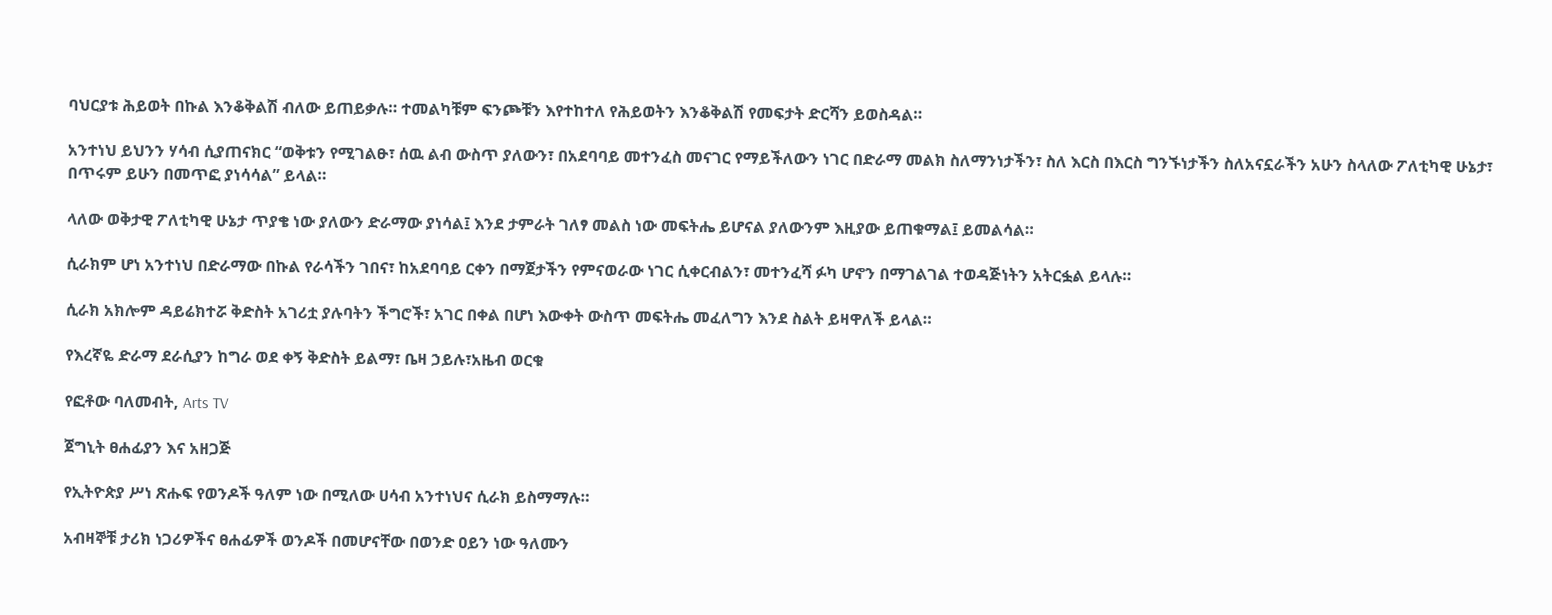ባህርያቱ ሕይወት በኩል እንቆቅልሽ ብለው ይጠይቃሉ። ተመልካቹም ፍንጮቹን እየተከተለ የሕይወትን እንቆቅልሽ የመፍታት ድርሻን ይወስዳል።

አንተነህ ይህንን ሃሳብ ሲያጠናክር “ወቅቱን የሚገልፁ፣ ሰዉ ልብ ውስጥ ያለውን፣ በአደባባይ መተንፈስ መናገር የማይችለውን ነገር በድራማ መልክ ስለማንነታችን፣ ስለ እርስ በእርስ ግንኙነታችን ስለአናኗራችን አሁን ስላለው ፖለቲካዊ ሁኔታ፣ በጥሩም ይሁን በመጥፎ ያነሳሳል” ይላል።

ላለው ወቅታዊ ፖለቲካዊ ሁኔታ ጥያቄ ነው ያለውን ድራማው ያነሳል፤ እንደ ታምራት ገለፃ መልስ ነው መፍትሔ ይሆናል ያለውንም እዚያው ይጠቁማል፤ ይመልሳል።

ሲራክም ሆነ አንተነህ በድራማው በኩል የራሳችን ገበና፣ ከአደባባይ ርቀን በማጀታችን የምናወራው ነገር ሲቀርብልን፣ መተንፈሻ ፉካ ሆኖን በማገልገል ተወዳጅነትን አትርፏል ይላሉ።

ሲራክ አክሎም ዳይሬክተሯ ቅድስት አገሪቷ ያሉባትን ችግሮች፣ አገር በቀል በሆነ እውቀት ውስጥ መፍትሔ መፈለግን እንደ ስልት ይዛዋለች ይላል።

የእረኛዬ ድራማ ደራሲያን ከግራ ወደ ቀኝ ቅድስት ይልማ፣ ቤዛ ኃይሉ፣አዜብ ወርቁ

የፎቶው ባለመብት, Arts TV

ጀግኒት ፀሐፊያን እና አዘጋጅ

የኢትዮጵያ ሥነ ጽሑፍ የወንዶች ዓለም ነው በሚለው ሀሳብ አንተነህና ሲራክ ይስማማሉ።

አብዛኞቹ ታሪክ ነጋሪዎችና ፀሐፊዎች ወንዶች በመሆናቸው በወንድ ዐይን ነው ዓለሙን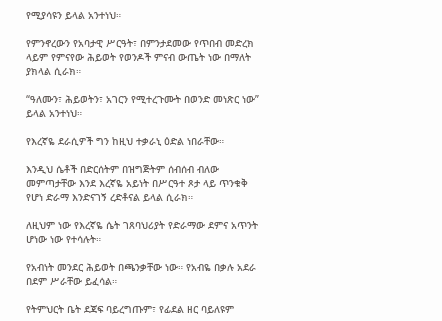የሚያሳዩን ይላል አንተነህ።

የምንኖረውን የአባታዊ ሥርዓት፣ በምንታደመው የጥበብ መድረክ ላይም የምናየው ሕይወት የወንዶች ምናብ ውጤት ነው በማለት ያክላል ሲራክ።

“ዓለሙን፣ ሕይወትን፣ አገርን የሚተረጉሙት በወንድ መነጽር ነው” ይላል አንተነህ።

የእረኛዬ ደራሲዎች ግን ከዚህ ተቃራኒ ዕድል ነበራቸው።

እንዲህ ሴቶች በድርሰትም በዝግጅትም ሰብሰብ ብለው መምጣታቸው እንደ እረኛዬ አይነት በሥርዓተ ጾታ ላይ ጥንቁቅ የሆነ ድራማ እንድናገኝ ረድቶናል ይላል ሲራክ።

ለዚህም ነው የእረኛዬ ሴት ገጸባህሪያት የድራማው ደምና አጥንት ሆነው ነው የተሳሉት።

የአብነት መንደር ሕይወት በጫንቃቸው ነው። የአብዬ በቃሉ አደራ በደም ሥራቸው ይፈሳል።

የትምህርት ቤት ደጃፍ ባይረግጡም፣ የፊደል ዘር ባይለዩም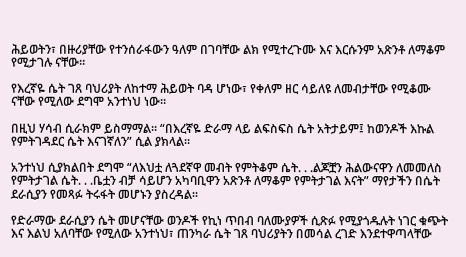ሕይወትን፣ በዙሪያቸው የተንሰራፋውን ዓለም በገባቸው ልክ የሚተረጉሙ እና እርሱንም አጽንቶ ለማቆም የሚታገሉ ናቸው።

የእረኛዬ ሴት ገጸ ባህሪያት ለከተማ ሕይወት ባዳ ሆነው፣ የቀለም ዘር ሳይለዩ ለመብታቸው የሚቆሙ ናቸው የሚለው ደግሞ አንተነህ ነው።

በዚህ ሃሳብ ሲራክም ይስማማል። “በእረኛዬ ድራማ ላይ ልፍስፍስ ሴት አትታይም፤ ከወንዶች እኩል የምትገዳደር ሴት እናገኛለን” ሲል ያክላል።

አንተነህ ሲያክልበት ደግሞ “ለእህቷ ለጓደኛዋ መብት የምትቆም ሴት. . .ልጆቿን ሕልውናዋን ለመመለስ የምትታገል ሴት. . .ቤቷን ብቻ ሳይሆን አካባቢዋን አጽንቶ ለማቆም የምትታገል እናት” ማየታችን በሴት ደራሲያን የመጻፉ ትሩፋት መሆኑን ያስረዳል።

የድራማው ደራሲያን ሴት መሆናቸው ወንዶች የኪነ ጥበብ ባለሙያዎች ሲጽፉ የሚያጎዱሉት ነገር ቁጭት እና እልህ አለባቸው የሚለው አንተነህ፣ ጠንካራ ሴት ገጸ ባህሪያትን በመሳል ረገድ እንደተዋጣላቸው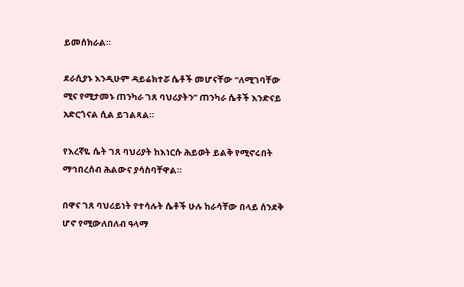ይመሰክራል።

ደራሲያኑ እንዲሁም ዳይሬክተሯ ሴቶች መሆናቸው “ለሚገባቸው ሚና የሚታመኑ ጠንካራ ገጸ ባህሪያትን” ጠንካራ ሴቶች እንድናይ አድርጎናል ሲል ይገልጻል።

የእረኛዬ ሴት ገጸ ባህሪያት ከእነርሱ ሕይወት ይልቅ የሚኖሩበት ማኅበረሰብ ሕልውና ያሳስባቸዋል።

በዋና ገጸ ባህሪይነት የተሳሉት ሴቶች ሁሉ ከራሳቸው በላይ ሰንደቅ ሆኖ የሚውለበለብ ዓላማ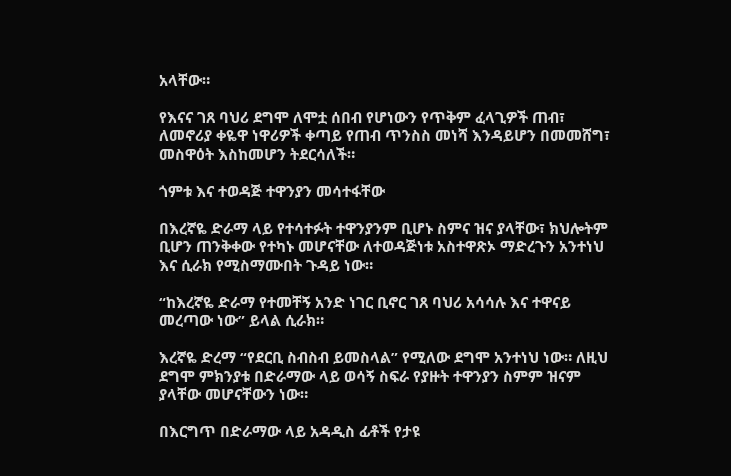አላቸው።

የእናና ገጸ ባህሪ ደግሞ ለሞቷ ሰበብ የሆነውን የጥቅም ፈላጊዎች ጠብ፣ ለመኖሪያ ቀዬዋ ነዋሪዎች ቀጣይ የጠብ ጥንስስ መነሻ እንዳይሆን በመመሸግ፣ መስዋዕት እስከመሆን ትደርሳለች።

ጎምቱ እና ተወዳጅ ተዋንያን መሳተፋቸው

በእረኛዬ ድራማ ላይ የተሳተፉት ተዋንያንም ቢሆኑ ስምና ዝና ያላቸው፣ ክህሎትም ቢሆን ጠንቅቀው የተካኑ መሆናቸው ለተወዳጅነቱ አስተዋጽኦ ማድረጉን አንተነህ እና ሲራክ የሚስማሙበት ጉዳይ ነው።

“ከእረኛዬ ድራማ የተመቸኝ አንድ ነገር ቢኖር ገጸ ባህሪ አሳሳሉ እና ተዋናይ መረጣው ነው” ይላል ሲራክ።

እረኛዬ ድረማ “የደርቢ ስብስብ ይመስላል” የሚለው ደግሞ አንተነህ ነው። ለዚህ ደግሞ ምክንያቱ በድራማው ላይ ወሳኝ ስፍራ የያዙት ተዋንያን ስምም ዝናም ያላቸው መሆናቸውን ነው።

በእርግጥ በድራማው ላይ አዳዲስ ፊቶች የታዩ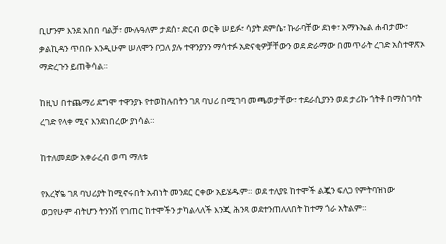ቢሆንም እንደ አበበ ባልቻ፣ ሙሉዓለም ታደሰ፣ ድርብ ወርቅ ሠይፉ፣ ሳያት ደምሴ፣ ኩራባቸው ደነቀ፣ አማኑኤል ሐብታሙ፣ ቃልኪዳን ጥበቡ እንዲሁም ሠለሞን ቦጋለ ያሉ ተዋንያንን ማሳተፉ አድናቂዎቻቸውን ወደ ድራማው በመጥራት ረገድ አስተዋጽኦ ማድረጉን ይጠቅሳል።

ከዚህ በተጨማሪ ደግሞ ተዋንያኑ የተወከሉበትን ገጸ ባህሪ በሚገባ መጫወታቸው፣ ተደራሲያንን ወደ ታሪኩ ጎትቶ በማስገባት ረገድ የላቀ ሚና እንደነበረው ያነሳል።

ከተለመደው አቀራረብ ወጣ ማለቱ

የእረኛዬ ገጸ ባህሪያት ከሚኖሩበት አብነት መንደር ርቀው አይሄዱም። ወደ ተለያዩ ከተሞች ልጇን ፍለጋ የምትባዝነው ወጋየሁም ብትሆን ትንንሽ የገጠር ከተሞችን ታካልላለች እንጂ ሕንጻ ወደተንጠለለበት ከተማ ጎራ አትልም።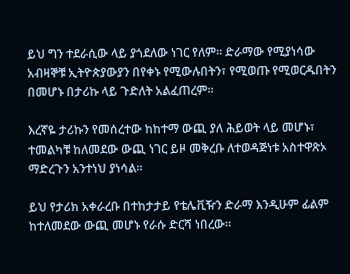ይህ ግን ተደራሲው ላይ ያጎደለው ነገር የለም። ድራማው የሚያነሳው አብዛኞቹ ኢትዮጵያውያን በየቀኑ የሚውሉበትን፣ የሚወጡ የሚወርዱበትን በመሆኑ በታሪኩ ላይ ጉድለት አልፈጠረም።

እረኛዬ ታሪኩን የመሰረተው ከከተማ ውጪ ያለ ሕይወት ላይ መሆኑ፣ ተመልካቹ ከለመደው ውጪ ነገር ይዞ መቅረቡ ለተወዳጅነቱ አስተዋጽኦ ማድረጉን አንተነህ ያነሳል።

ይህ የታሪክ አቀራረቡ በተከታታይ የቴሌቪዥን ድራማ እንዲሁም ፊልም ከተለመደው ውጪ መሆኑ የራሱ ድርሻ ነበረው።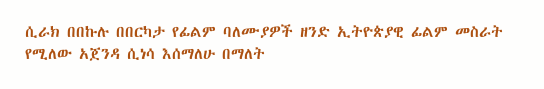ሲራክ በበኩሉ በበርካታ የፊልም ባለሙያዎች ዘንድ ኢትዮጵያዊ ፊልም መስራት የሚለው አጀንዳ ሲነሳ እሰማለሁ በማለት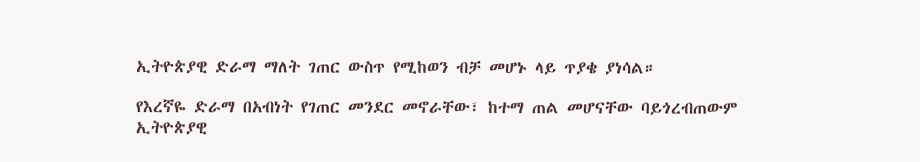ኢትዮጵያዊ ድራማ ማለት ገጠር ውስጥ የሚከወን ብቻ መሆኑ ላይ ጥያቄ ያነሳል።

የእረኛዬ ድራማ በአብነት የገጠር መንደር መኖራቸው፣ ከተማ ጠል መሆናቸው ባይጎረብጠውም ኢትዮጵያዊ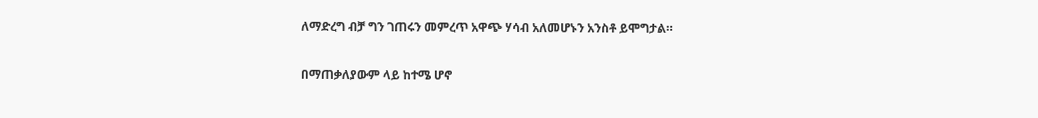ለማድረግ ብቻ ግን ገጠሩን መምረጥ አዋጭ ሃሳብ አለመሆኑን አንስቶ ይሞግታል።

በማጠቃለያውም ላይ ከተሜ ሆኖ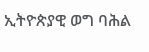ኢትዮጵያዊ ወግ ባሕል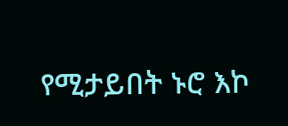የሚታይበት ኑሮ እኮ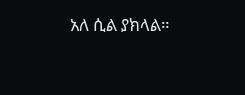አለ ሲል ያክላል።